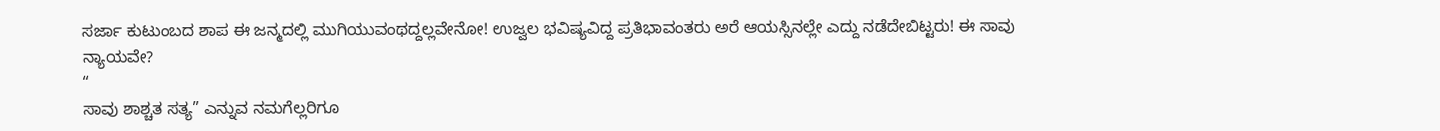ಸರ್ಜಾ ಕುಟುಂಬದ ಶಾಪ ಈ ಜನ್ಮದಲ್ಲಿ ಮುಗಿಯುವಂಥದ್ದಲ್ಲವೇನೋ! ಉಜ್ವಲ ಭವಿಷ್ಯವಿದ್ದ ಪ್ರತಿಭಾವಂತರು ಅರೆ ಆಯಸ್ಸಿನಲ್ಲೇ ಎದ್ದು ನಡೆದೇಬಿಟ್ಟರು! ಈ ಸಾವು ನ್ಯಾಯವೇ?
“
ಸಾವು ಶಾಶ್ಚತ ಸತ್ಯ” ಎನ್ನುವ ನಮಗೆಲ್ಲರಿಗೂ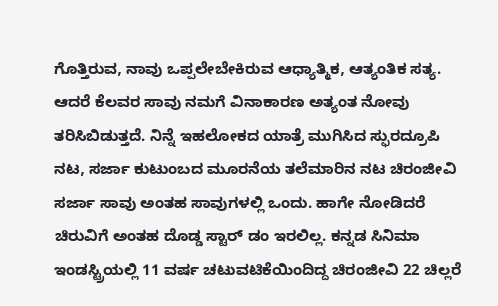ಗೊತ್ತಿರುವ, ನಾವು ಒಪ್ಪಲೇಬೇಕಿರುವ ಆಧ್ಯಾತ್ಮಿಕ, ಆತ್ಯಂತಿಕ ಸತ್ಯ. ಆದರೆ ಕೆಲವರ ಸಾವು ನಮಗೆ ವಿನಾಕಾರಣ ಅತ್ಯಂತ ನೋವು ತರಿಸಿಬಿಡುತ್ತದೆ. ನಿನ್ನೆ ಇಹಲೋಕದ ಯಾತ್ರೆ ಮುಗಿಸಿದ ಸ್ಫುರದ್ರೂಪಿ ನಟ, ಸರ್ಜಾ ಕುಟುಂಬದ ಮೂರನೆಯ ತಲೆಮಾರಿನ ನಟ ಚಿರಂಜೀವಿ ಸರ್ಜಾ ಸಾವು ಅಂತಹ ಸಾವುಗಳಲ್ಲಿ ಒಂದು. ಹಾಗೇ ನೋಡಿದರೆ ಚಿರುವಿಗೆ ಅಂತಹ ದೊಡ್ಡ ಸ್ಟಾರ್ ಡಂ ಇರಲಿಲ್ಲ. ಕನ್ನಡ ಸಿನಿಮಾ ಇಂಡಸ್ಟ್ರಿಯಲ್ಲಿ 11 ವರ್ಷ ಚಟುವಟಿಕೆಯಿಂದಿದ್ದ ಚಿರಂಜೀವಿ 22 ಚಿಲ್ಲರೆ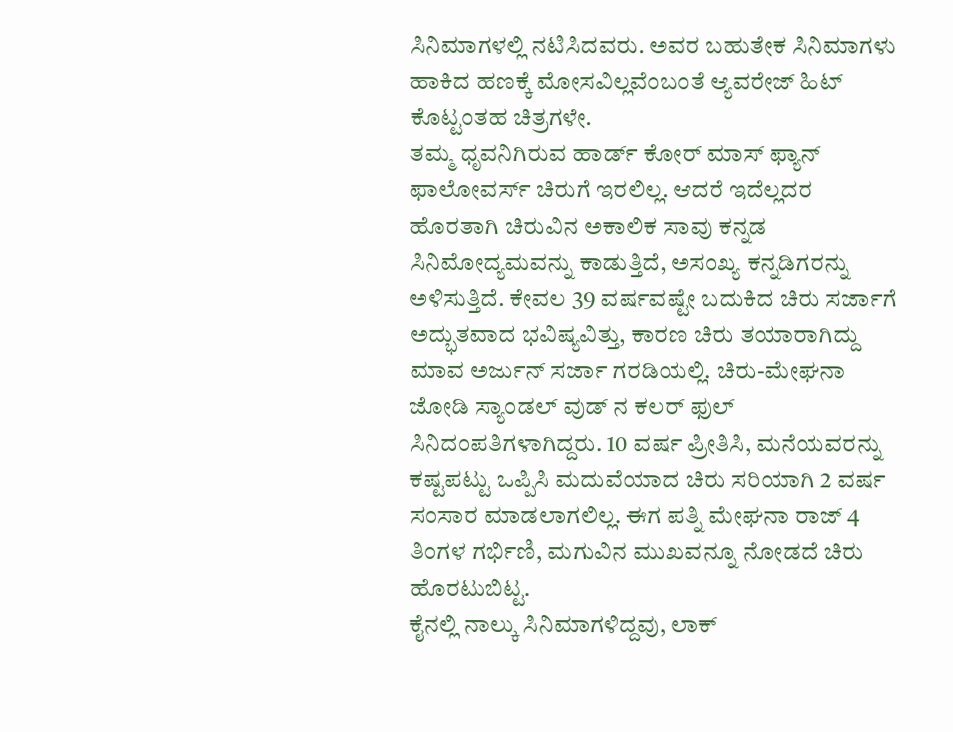ಸಿನಿಮಾಗಳಲ್ಲಿ ನಟಿಸಿದವರು. ಅವರ ಬಹುತೇಕ ಸಿನಿಮಾಗಳು ಹಾಕಿದ ಹಣಕ್ಕೆ ಮೋಸವಿಲ್ಲವೆಂಬಂತೆ ಆ್ಯವರೇಜ್ ಹಿಟ್ ಕೊಟ್ಟಂತಹ ಚಿತ್ರಗಳೇ.
ತಮ್ಮ ಧೃವನಿಗಿರುವ ಹಾರ್ಡ್ ಕೋರ್ ಮಾಸ್ ಫ್ಯಾನ್ ಫಾಲೋವರ್ಸ್ ಚಿರುಗೆ ಇರಲಿಲ್ಲ. ಆದರೆ ಇದೆಲ್ಲದರ ಹೊರತಾಗಿ ಚಿರುವಿನ ಅಕಾಲಿಕ ಸಾವು ಕನ್ನಡ ಸಿನಿಮೋದ್ಯಮವನ್ನು ಕಾಡುತ್ತಿದೆ, ಅಸಂಖ್ಯ ಕನ್ನಡಿಗರನ್ನು ಅಳಿಸುತ್ತಿದೆ. ಕೇವಲ 39 ವರ್ಷವಷ್ಟೇ ಬದುಕಿದ ಚಿರು ಸರ್ಜಾಗೆ ಅದ್ಭುತವಾದ ಭವಿಷ್ಯವಿತ್ತು, ಕಾರಣ ಚಿರು ತಯಾರಾಗಿದ್ದು ಮಾವ ಅರ್ಜುನ್ ಸರ್ಜಾ ಗರಡಿಯಲ್ಲಿ. ಚಿರು-ಮೇಘನಾ ಜೋಡಿ ಸ್ಯಾಂಡಲ್ ವುಡ್ ನ ಕಲರ್ ಫುಲ್ ಸಿನಿದಂಪತಿಗಳಾಗಿದ್ದರು. 10 ವರ್ಷ ಪ್ರೀತಿಸಿ, ಮನೆಯವರನ್ನು ಕಷ್ಟಪಟ್ಟು ಒಪ್ಪಿಸಿ ಮದುವೆಯಾದ ಚಿರು ಸರಿಯಾಗಿ 2 ವರ್ಷ ಸಂಸಾರ ಮಾಡಲಾಗಲಿಲ್ಲ. ಈಗ ಪತ್ನಿ ಮೇಘನಾ ರಾಜ್ 4 ತಿಂಗಳ ಗರ್ಭಿಣಿ, ಮಗುವಿನ ಮುಖವನ್ನೂ ನೋಡದೆ ಚಿರು ಹೊರಟುಬಿಟ್ಟ.
ಕೈನಲ್ಲಿ ನಾಲ್ಕು ಸಿನಿಮಾಗಳಿದ್ದವು, ಲಾಕ್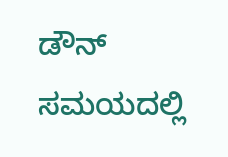ಡೌನ್ ಸಮಯದಲ್ಲಿ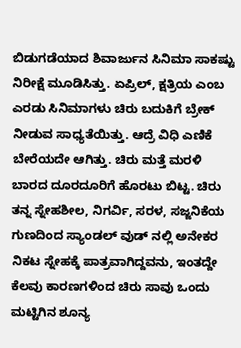ಬಿಡುಗಡೆಯಾದ ಶಿವಾರ್ಜುನ ಸಿನಿಮಾ ಸಾಕಷ್ಟು ನಿರೀಕ್ಷೆ ಮೂಡಿಸಿತ್ತು. ಏಪ್ರಿಲ್, ಕ್ಷತ್ರಿಯ ಎಂಬ ಎರಡು ಸಿನಿಮಾಗಳು ಚಿರು ಬದುಕಿಗೆ ಬ್ರೇಕ್ ನೀಡುವ ಸಾಧ್ಯತೆಯಿತ್ತು. ಆದ್ರೆ ವಿಧಿ ಎಣಿಕೆ ಬೇರೆಯದೇ ಆಗಿತ್ತು. ಚಿರು ಮತ್ತೆ ಮರಳಿ ಬಾರದ ದೂರದೂರಿಗೆ ಹೊರಟು ಬಿಟ್ಟ. ಚಿರು ತನ್ನ ಸ್ನೇಹಶೀಲ, ನಿಗರ್ವಿ, ಸರಳ, ಸಜ್ಜನಿಕೆಯ ಗುಣದಿಂದ ಸ್ಯಾಂಡಲ್ ವುಡ್ ನಲ್ಲಿ ಅನೇಕರ ನಿಕಟ ಸ್ನೇಹಕ್ಕೆ ಪಾತ್ರವಾಗಿದ್ದವನು, ಇಂತದ್ದೇ ಕೆಲವು ಕಾರಣಗಳಿಂದ ಚಿರು ಸಾವು ಒಂದು ಮಟ್ಟಿಗಿನ ಶೂನ್ಯ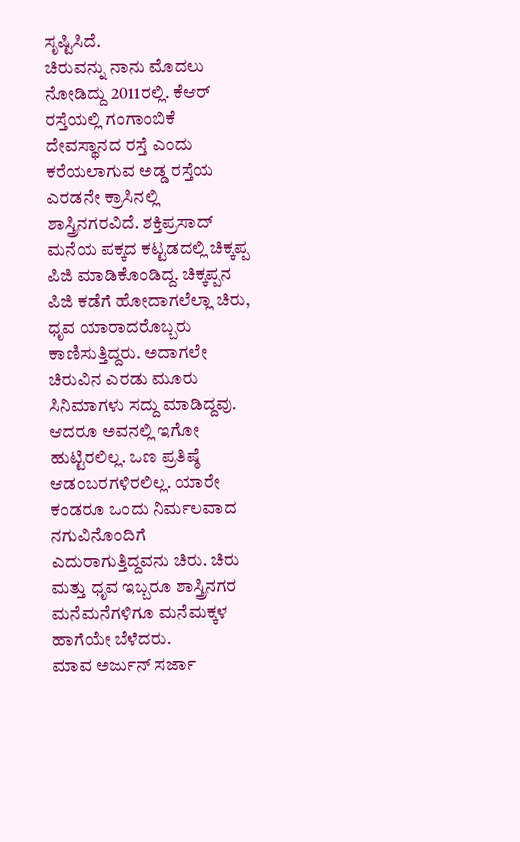ಸೃಷ್ಟಿಸಿದೆ.
ಚಿರುವನ್ನು ನಾನು ಮೊದಲು ನೋಡಿದ್ದು 2011ರಲ್ಲಿ. ಕೆಆರ್ ರಸ್ತೆಯಲ್ಲಿ ಗಂಗಾಂಬಿಕೆ ದೇವಸ್ಥಾನದ ರಸ್ತೆ ಎಂದು ಕರೆಯಲಾಗುವ ಅಡ್ಡ ರಸ್ತೆಯ ಎರಡನೇ ಕ್ರಾಸಿನಲ್ಲಿ ಶಾಸ್ತ್ರಿನಗರವಿದೆ. ಶಕ್ತಿಪ್ರಸಾದ್ ಮನೆಯ ಪಕ್ಕದ ಕಟ್ಟಡದಲ್ಲಿ ಚಿಕ್ಕಪ್ಪ ಪಿಜಿ ಮಾಡಿಕೊಂಡಿದ್ದ. ಚಿಕ್ಕಪ್ಪನ ಪಿಜಿ ಕಡೆಗೆ ಹೋದಾಗಲೆಲ್ಲಾ ಚಿರು, ಧೃವ ಯಾರಾದರೊಬ್ಬರು ಕಾಣಿಸುತ್ತಿದ್ದರು. ಅದಾಗಲೇ ಚಿರುವಿನ ಎರಡು ಮೂರು ಸಿನಿಮಾಗಳು ಸದ್ದು ಮಾಡಿದ್ದವು. ಆದರೂ ಅವನಲ್ಲಿ ಇಗೋ ಹುಟ್ಟಿರಲಿಲ್ಲ. ಒಣ ಪ್ರತಿಷ್ಠೆ ಆಡಂಬರಗಳಿರಲಿಲ್ಲ. ಯಾರೇ ಕಂಡರೂ ಒಂದು ನಿರ್ಮಲವಾದ ನಗುವಿನೊಂದಿಗೆ ಎದುರಾಗುತ್ತಿದ್ದವನು ಚಿರು. ಚಿರು ಮತ್ತು ಧೃವ ಇಬ್ಬರೂ ಶಾಸ್ತ್ರಿನಗರ ಮನೆಮನೆಗಳಿಗೂ ಮನೆಮಕ್ಕಳ ಹಾಗೆಯೇ ಬೆಳೆದರು.
ಮಾವ ಅರ್ಜುನ್ ಸರ್ಜಾ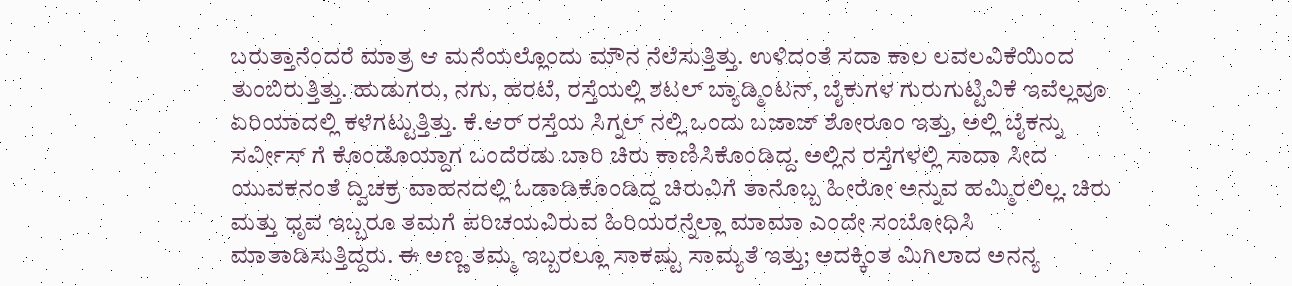ಬರುತ್ತಾನೆಂದರೆ ಮಾತ್ರ ಆ ಮನೆಯಲ್ಲೊಂದು ಮೌನ ನೆಲೆಸುತ್ತಿತ್ತು. ಉಳಿದಂತೆ ಸದಾ ಕಾಲ ಲವಲವಿಕೆಯಿಂದ ತುಂಬಿರುತ್ತಿತ್ತು. ಹುಡುಗರು, ನಗು, ಹರಟೆ, ರಸ್ತೆಯಲ್ಲಿ ಶಟಲ್ ಬ್ಯಾಡ್ಮಿಂಟನ್, ಬೈಕುಗಳ ಗುರುಗುಟ್ಟಿವಿಕೆ ಇವೆಲ್ಲವೂ ಏರಿಯಾದಲ್ಲಿ ಕಳೆಗಟ್ಟುತ್ತಿತ್ತು. ಕೆ.ಆರ್ ರಸ್ತೆಯ ಸಿಗ್ನಲ್ ನಲ್ಲಿ ಒಂದು ಬಜಾಜ್ ಶೋರೂಂ ಇತ್ತು, ಅಲ್ಲಿ ಬೈಕನ್ನು ಸರ್ವೀಸ್ ಗೆ ಕೊಂಡೊಯ್ದಾಗ ಒಂದೆರಡು ಬಾರಿ ಚಿರು ಕಾಣಿಸಿಕೊಂಡಿದ್ದ. ಅಲ್ಲಿನ ರಸ್ತೆಗಳಲ್ಲಿ ಸಾದಾ ಸೀದ ಯುವಕನಂತೆ ದ್ವಿಚಕ್ರ ವಾಹನದಲ್ಲಿ ಓಡಾಡಿಕೊಂಡಿದ್ದ ಚಿರುವಿಗೆ ತಾನೊಬ್ಬ ಹೀರೋ ಅನ್ನುವ ಹಮ್ಮಿರಲಿಲ್ಲ. ಚಿರು ಮತ್ತು ಧೃವ ಇಬ್ಬರೂ ತಮಗೆ ಪರಿಚಯವಿರುವ ಹಿರಿಯರನ್ನೆಲ್ಲಾ ಮಾಮಾ ಎಂದೇ ಸಂಬೋಧಿಸಿ ಮಾತಾಡಿಸುತ್ತಿದ್ದರು. ಈ ಅಣ್ಣ ತಮ್ಮ ಇಬ್ಬರಲ್ಲೂ ಸಾಕಷ್ಟು ಸಾಮ್ಯತೆ ಇತ್ತು; ಅದಕ್ಕಿಂತ ಮಿಗಿಲಾದ ಅನನ್ಯ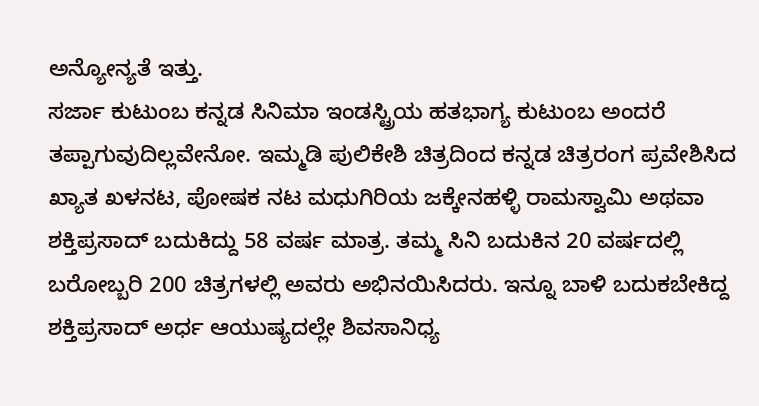ಅನ್ಯೋನ್ಯತೆ ಇತ್ತು.
ಸರ್ಜಾ ಕುಟುಂಬ ಕನ್ನಡ ಸಿನಿಮಾ ಇಂಡಸ್ಟ್ರಿಯ ಹತಭಾಗ್ಯ ಕುಟುಂಬ ಅಂದರೆ ತಪ್ಪಾಗುವುದಿಲ್ಲವೇನೋ. ಇಮ್ಮಡಿ ಪುಲಿಕೇಶಿ ಚಿತ್ರದಿಂದ ಕನ್ನಡ ಚಿತ್ರರಂಗ ಪ್ರವೇಶಿಸಿದ ಖ್ಯಾತ ಖಳನಟ, ಪೋಷಕ ನಟ ಮಧುಗಿರಿಯ ಜಕ್ಕೇನಹಳ್ಳಿ ರಾಮಸ್ವಾಮಿ ಅಥವಾ ಶಕ್ತಿಪ್ರಸಾದ್ ಬದುಕಿದ್ದು 58 ವರ್ಷ ಮಾತ್ರ. ತಮ್ಮ ಸಿನಿ ಬದುಕಿನ 20 ವರ್ಷದಲ್ಲಿ ಬರೋಬ್ಬರಿ 200 ಚಿತ್ರಗಳಲ್ಲಿ ಅವರು ಅಭಿನಯಿಸಿದರು. ಇನ್ನೂ ಬಾಳಿ ಬದುಕಬೇಕಿದ್ದ ಶಕ್ತಿಪ್ರಸಾದ್ ಅರ್ಧ ಆಯುಷ್ಯದಲ್ಲೇ ಶಿವಸಾನಿಧ್ಯ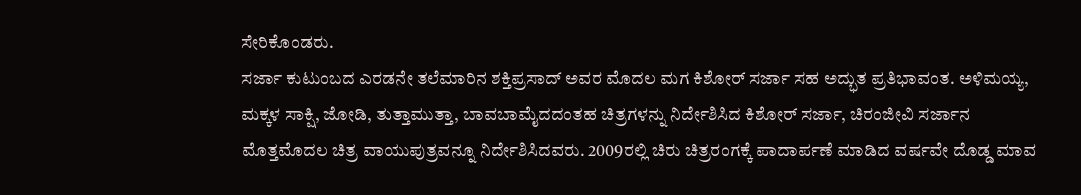ಸೇರಿಕೊಂಡರು.
ಸರ್ಜಾ ಕುಟುಂಬದ ಎರಡನೇ ತಲೆಮಾರಿನ ಶಕ್ತಿಪ್ರಸಾದ್ ಅವರ ಮೊದಲ ಮಗ ಕಿಶೋರ್ ಸರ್ಜಾ ಸಹ ಅದ್ಭುತ ಪ್ರತಿಭಾವಂತ. ಅಳಿಮಯ್ಯ, ಮಕ್ಕಳ ಸಾಕ್ಷಿ, ಜೋಡಿ, ತುತ್ತಾಮುತ್ತಾ, ಬಾವಬಾಮೈದದಂತಹ ಚಿತ್ರಗಳನ್ನು ನಿರ್ದೇಶಿಸಿದ ಕಿಶೋರ್ ಸರ್ಜಾ, ಚಿರಂಜೀವಿ ಸರ್ಜಾನ ಮೊತ್ತಮೊದಲ ಚಿತ್ರ ವಾಯುಪುತ್ರವನ್ನೂ ನಿರ್ದೇಶಿಸಿದವರು. 2009ರಲ್ಲಿ ಚಿರು ಚಿತ್ರರಂಗಕ್ಕೆ ಪಾದಾರ್ಪಣೆ ಮಾಡಿದ ವರ್ಷವೇ ದೊಡ್ಡ ಮಾವ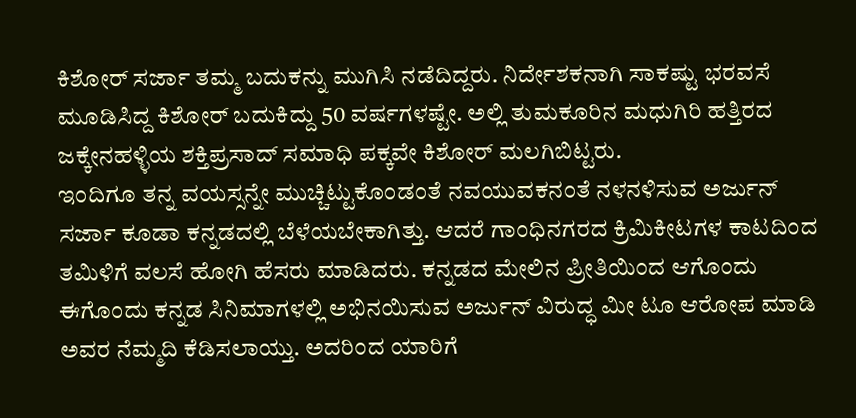ಕಿಶೋರ್ ಸರ್ಜಾ ತಮ್ಮ ಬದುಕನ್ನು ಮುಗಿಸಿ ನಡೆದಿದ್ದರು. ನಿರ್ದೇಶಕನಾಗಿ ಸಾಕಷ್ಟು ಭರವಸೆ ಮೂಡಿಸಿದ್ದ ಕಿಶೋರ್ ಬದುಕಿದ್ದು 50 ವರ್ಷಗಳಷ್ಟೇ. ಅಲ್ಲಿ ತುಮಕೂರಿನ ಮಧುಗಿರಿ ಹತ್ತಿರದ ಜಕ್ಕೇನಹಳ್ಳಿಯ ಶಕ್ತಿಪ್ರಸಾದ್ ಸಮಾಧಿ ಪಕ್ಕವೇ ಕಿಶೋರ್ ಮಲಗಿಬಿಟ್ಟರು.
ಇಂದಿಗೂ ತನ್ನ ವಯಸ್ಸನ್ನೇ ಮುಚ್ಚಿಟ್ಟುಕೊಂಡಂತೆ ನವಯುವಕನಂತೆ ನಳನಳಿಸುವ ಅರ್ಜುನ್ ಸರ್ಜಾ ಕೂಡಾ ಕನ್ನಡದಲ್ಲಿ ಬೆಳೆಯಬೇಕಾಗಿತ್ತು. ಆದರೆ ಗಾಂಧಿನಗರದ ಕ್ರಿಮಿಕೀಟಗಳ ಕಾಟದಿಂದ ತಮಿಳಿಗೆ ವಲಸೆ ಹೋಗಿ ಹೆಸರು ಮಾಡಿದರು. ಕನ್ನಡದ ಮೇಲಿನ ಪ್ರೀತಿಯಿಂದ ಆಗೊಂದು ಈಗೊಂದು ಕನ್ನಡ ಸಿನಿಮಾಗಳಲ್ಲಿ ಅಭಿನಯಿಸುವ ಅರ್ಜುನ್ ವಿರುದ್ಧ ಮೀ ಟೂ ಆರೋಪ ಮಾಡಿ ಅವರ ನೆಮ್ಮದಿ ಕೆಡಿಸಲಾಯ್ತು. ಅದರಿಂದ ಯಾರಿಗೆ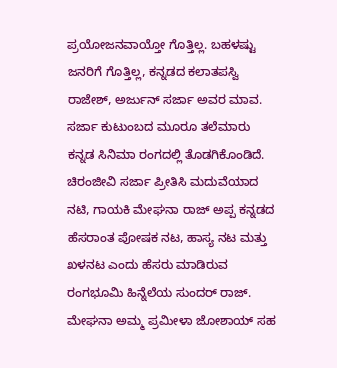ಪ್ರಯೋಜನವಾಯ್ತೋ ಗೊತ್ತಿಲ್ಲ. ಬಹಳಷ್ಟು ಜನರಿಗೆ ಗೊತ್ತಿಲ್ಲ, ಕನ್ನಡದ ಕಲಾತಪಸ್ವಿ ರಾಜೇಶ್, ಅರ್ಜುನ್ ಸರ್ಜಾ ಅವರ ಮಾವ. ಸರ್ಜಾ ಕುಟುಂಬದ ಮೂರೂ ತಲೆಮಾರು ಕನ್ನಡ ಸಿನಿಮಾ ರಂಗದಲ್ಲಿ ತೊಡಗಿಕೊಂಡಿದೆ.
ಚಿರಂಜೀವಿ ಸರ್ಜಾ ಪ್ರೀತಿಸಿ ಮದುವೆಯಾದ ನಟಿ, ಗಾಯಕಿ ಮೇಘನಾ ರಾಜ್ ಅಪ್ಪ ಕನ್ನಡದ ಹೆಸರಾಂತ ಪೋಷಕ ನಟ, ಹಾಸ್ಯ ನಟ ಮತ್ತು ಖಳನಟ ಎಂದು ಹೆಸರು ಮಾಡಿರುವ ರಂಗಭೂಮಿ ಹಿನ್ನೆಲೆಯ ಸುಂದರ್ ರಾಜ್. ಮೇಘನಾ ಅಮ್ಮ ಪ್ರಮೀಳಾ ಜೋಶಾಯ್ ಸಹ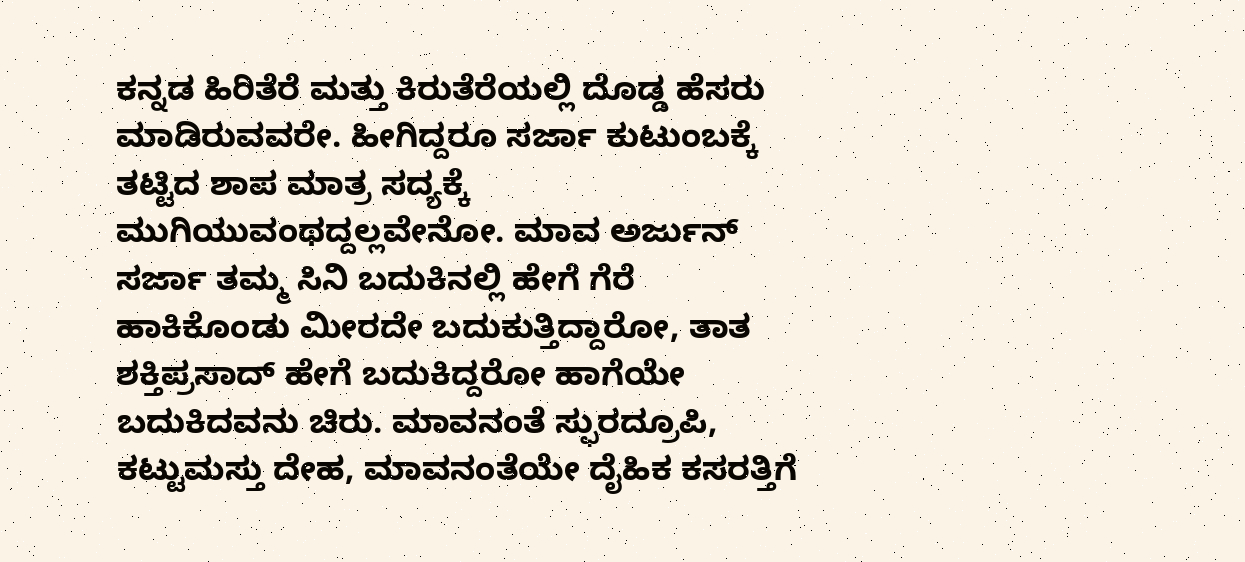ಕನ್ನಡ ಹಿರಿತೆರೆ ಮತ್ತು ಕಿರುತೆರೆಯಲ್ಲಿ ದೊಡ್ಡ ಹೆಸರು ಮಾಡಿರುವವರೇ. ಹೀಗಿದ್ದರೂ ಸರ್ಜಾ ಕುಟುಂಬಕ್ಕೆ ತಟ್ಟಿದ ಶಾಪ ಮಾತ್ರ ಸದ್ಯಕ್ಕೆ ಮುಗಿಯುವಂಥದ್ದಲ್ಲವೇನೋ. ಮಾವ ಅರ್ಜುನ್ ಸರ್ಜಾ ತಮ್ಮ ಸಿನಿ ಬದುಕಿನಲ್ಲಿ ಹೇಗೆ ಗೆರೆ ಹಾಕಿಕೊಂಡು ಮೀರದೇ ಬದುಕುತ್ತಿದ್ದಾರೋ, ತಾತ ಶಕ್ತಿಪ್ರಸಾದ್ ಹೇಗೆ ಬದುಕಿದ್ದರೋ ಹಾಗೆಯೇ ಬದುಕಿದವನು ಚಿರು. ಮಾವನಂತೆ ಸ್ಫುರದ್ರೂಪಿ, ಕಟ್ಟುಮಸ್ತು ದೇಹ, ಮಾವನಂತೆಯೇ ದೈಹಿಕ ಕಸರತ್ತಿಗೆ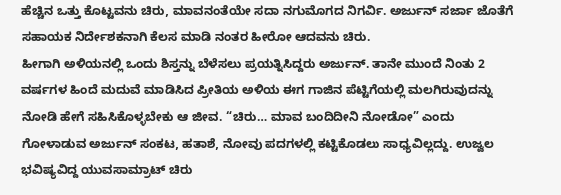ಹೆಚ್ಚಿನ ಒತ್ತು ಕೊಟ್ಟವನು ಚಿರು, ಮಾವನಂತೆಯೇ ಸದಾ ನಗುಮೊಗದ ನಿಗರ್ವಿ. ಅರ್ಜುನ್ ಸರ್ಜಾ ಜೊತೆಗೆ ಸಹಾಯಕ ನಿರ್ದೇಶಕನಾಗಿ ಕೆಲಸ ಮಾಡಿ ನಂತರ ಹೀರೋ ಆದವನು ಚಿರು.
ಹೀಗಾಗಿ ಅಳಿಯನಲ್ಲಿ ಒಂದು ಶಿಸ್ತನ್ನು ಬೆಳೆಸಲು ಪ್ರಯತ್ನಿಸಿದ್ದರು ಅರ್ಜುನ್. ತಾನೇ ಮುಂದೆ ನಿಂತು 2 ವರ್ಷಗಳ ಹಿಂದೆ ಮದುವೆ ಮಾಡಿಸಿದ ಪ್ರೀತಿಯ ಅಳಿಯ ಈಗ ಗಾಜಿನ ಪೆಟ್ಟಿಗೆಯಲ್ಲಿ ಮಲಗಿರುವುದನ್ನು ನೋಡಿ ಹೇಗೆ ಸಹಿಸಿಕೊಳ್ಳಬೇಕು ಆ ಜೀವ. “ಚಿರು… ಮಾವ ಬಂದಿದೀನಿ ನೋಡೋ” ಎಂದು
ಗೋಳಾಡುವ ಅರ್ಜುನ್ ಸಂಕಟ, ಹತಾಶೆ, ನೋವು ಪದಗಳಲ್ಲಿ ಕಟ್ಟಿಕೊಡಲು ಸಾಧ್ಯವಿಲ್ಲದ್ದು. ಉಜ್ವಲ ಭವಿಷ್ಯವಿದ್ದ ಯುವಸಾಮ್ರಾಟ್ ಚಿರು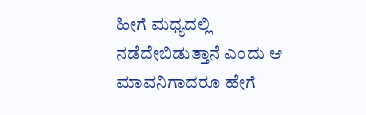ಹೀಗೆ ಮಧ್ಯದಲ್ಲಿ ನಡೆದೇಬಿಡುತ್ತಾನೆ ಎಂದು ಆ ಮಾವನಿಗಾದರೂ ಹೇಗೆ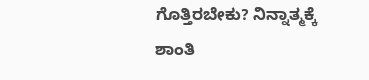ಗೊತ್ತಿರಬೇಕು? ನಿನ್ನಾತ್ಮಕ್ಕೆ ಶಾಂತಿ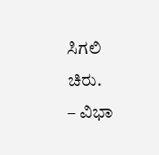ಸಿಗಲಿ ಚಿರು.
– ವಿಭಾ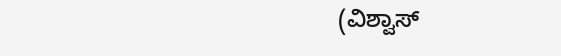(ವಿಶ್ವಾಸ್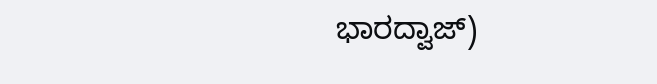ಭಾರದ್ವಾಜ್)